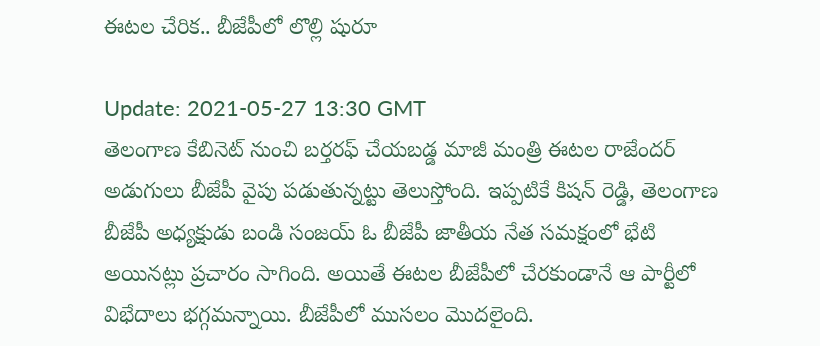ఈటల చేరిక.. బీజేపీలో లొల్లి షురూ

Update: 2021-05-27 13:30 GMT
తెలంగాణ కేబినెట్ నుంచి బర్తరఫ్ చేయబడ్డ మాజీ మంత్రి ఈటల రాజేందర్ అడుగులు బీజేపీ వైపు పడుతున్నట్టు తెలుస్తోంది. ఇప్పటికే కిషన్ రెడ్డి, తెలంగాణ బీజేపీ అధ్యక్షుడు బండి సంజయ్ ఓ బీజేపీ జాతీయ నేత సమక్షంలో భేటి అయినట్లు ప్రచారం సాగింది. అయితే ఈటల బీజేపీలో చేరకుండానే ఆ పార్టీలో విభేదాలు భగ్గమన్నాయి. బీజేపీలో ముసలం మొదలైంది.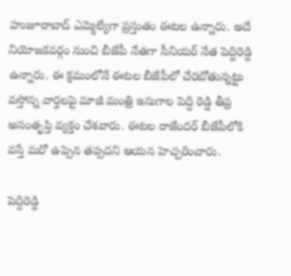హుజూరాబాద్ ఎమ్మెల్యేగా ప్రస్తుతం ఈటల ఉన్నారు. అదే నియోజకవర్గం నుంచి బీజేపీ నేతగా సీనియర్ నేత పెద్దిరెడ్డి ఉన్నారు. ఈ క్రమంలోనే ఈటల బీజేపీలో చేరబోతున్నట్టు వస్తోన్న వార్తలపై మాజీ మంత్రి ఇనుగాల పెద్ది రెడ్డి తీవ్ర అసంతృప్తి వ్యక్తం చేశవారు. ఈటల రాజేందర్ బీజేపీలోకి వస్తే మరో ఉప్పెన తప్పదని ఆయన హెచ్చరించారు.

పెద్దిరెడ్డి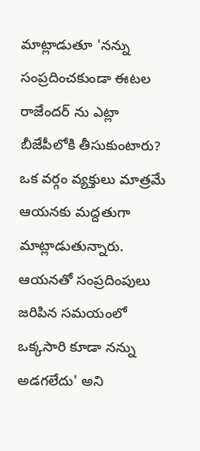మాట్లాడుతూ 'నన్ను సంప్రదించకుండా ఈటల రాజేందర్ ను ఎట్లా బీజేపీలోకి తీసుకుంటారు? ఒక వర్గం వ్యక్తులు మాత్రమే ఆయనకు మద్దతుగా మాట్లాడుతున్నారు. ఆయనతో సంప్రదింపులు జరిపిన సమయంలో ఒక్కసారి కూడా నన్ను అడగలేదు' అని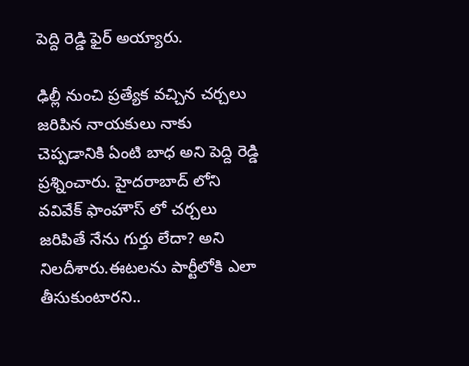పెద్ది రెడ్డి ఫైర్ అయ్యారు.

ఢిల్లీ నుంచి ప్రత్యేక వచ్చిన చర్చలు జరిపిన నాయకులు నాకు చెప్పడానికి ఏంటి బాధ అని పెద్ది రెడ్డి ప్రశ్నించారు. హైదరాబాద్ లోని వవివేక్ ఫాంహౌస్ లో చర్చలు జరిపితే నేను గుర్తు లేదా? అని నిలదీశారు.ఈటలను పార్టీలోకి ఎలా తీసుకుంటారని..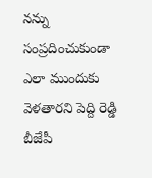నన్ను సంప్రదించుకుండా ఎలా ముందుకు వెళతారని పెద్ది రెడ్డి బీజేపీ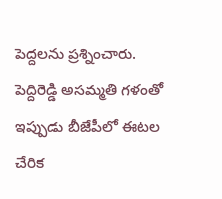పెద్దలను ప్రశ్నించారు. పెద్దిరెడ్డి అసమ్మతి గళంతో ఇప్పుడు బీజేపీలో ఈటల చేరిక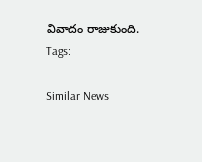వివాదం రాజుకుంది.
Tags:

Similar News